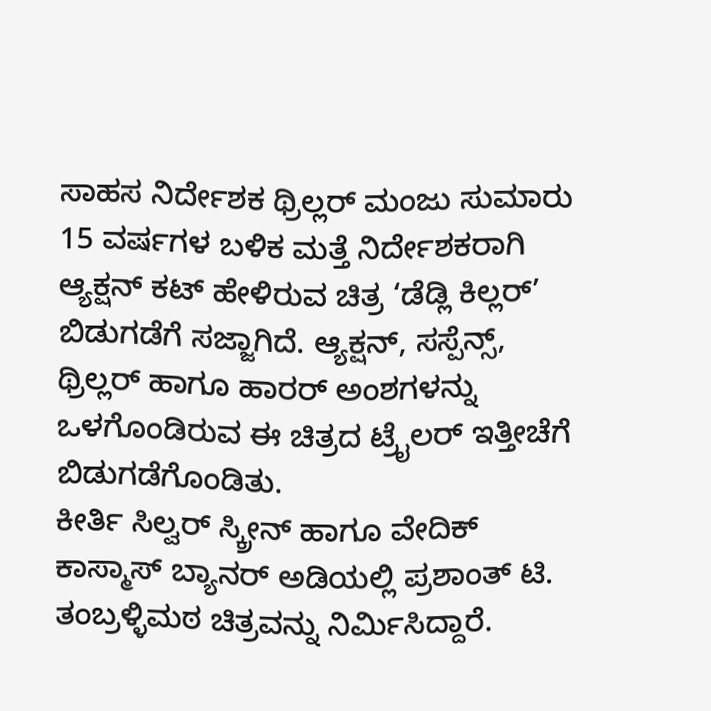ಸಾಹಸ ನಿರ್ದೇಶಕ ಥ್ರಿಲ್ಲರ್ ಮಂಜು ಸುಮಾರು 15 ವರ್ಷಗಳ ಬಳಿಕ ಮತ್ತೆ ನಿರ್ದೇಶಕರಾಗಿ ಆ್ಯಕ್ಷನ್ ಕಟ್ ಹೇಳಿರುವ ಚಿತ್ರ ‘ಡೆಡ್ಲಿ ಕಿಲ್ಲರ್’ ಬಿಡುಗಡೆಗೆ ಸಜ್ಜಾಗಿದೆ. ಆ್ಯಕ್ಷನ್, ಸಸ್ಪೆನ್ಸ್, ಥ್ರಿಲ್ಲರ್ ಹಾಗೂ ಹಾರರ್ ಅಂಶಗಳನ್ನು ಒಳಗೊಂಡಿರುವ ಈ ಚಿತ್ರದ ಟ್ರೈಲರ್ ಇತ್ತೀಚೆಗೆ ಬಿಡುಗಡೆಗೊಂಡಿತು.
ಕೀರ್ತಿ ಸಿಲ್ವರ್ ಸ್ಕ್ರೀನ್ ಹಾಗೂ ವೇದಿಕ್ ಕಾಸ್ಮಾಸ್ ಬ್ಯಾನರ್ ಅಡಿಯಲ್ಲಿ ಪ್ರಶಾಂತ್ ಟಿ. ತಂಬ್ರಳ್ಳಿಮಠ ಚಿತ್ರವನ್ನು ನಿರ್ಮಿಸಿದ್ದಾರೆ.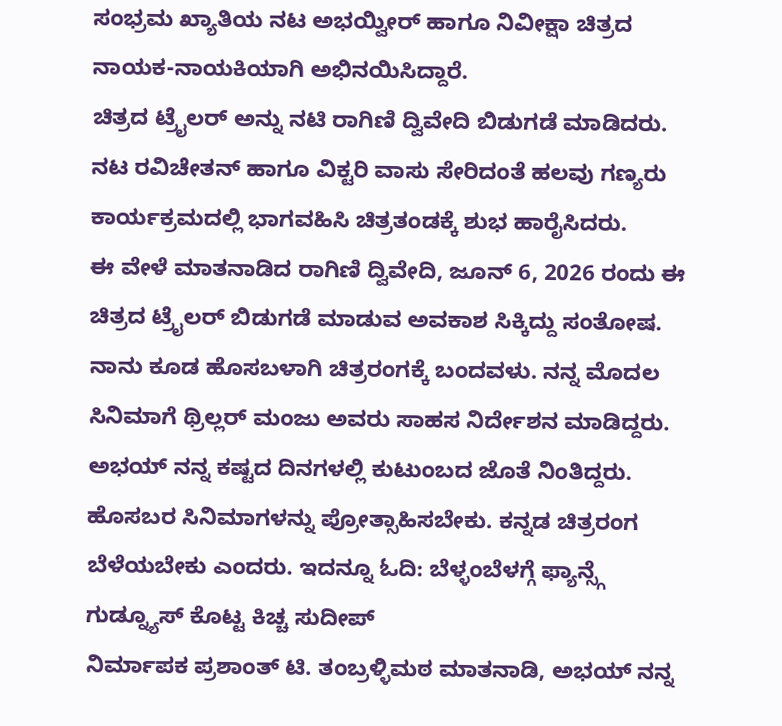ಸಂಭ್ರಮ ಖ್ಯಾತಿಯ ನಟ ಅಭಯ್ವೀರ್ ಹಾಗೂ ನಿವೀಕ್ಷಾ ಚಿತ್ರದ ನಾಯಕ-ನಾಯಕಿಯಾಗಿ ಅಭಿನಯಿಸಿದ್ದಾರೆ.
ಚಿತ್ರದ ಟ್ರೈಲರ್ ಅನ್ನು ನಟಿ ರಾಗಿಣಿ ದ್ವಿವೇದಿ ಬಿಡುಗಡೆ ಮಾಡಿದರು. ನಟ ರವಿಚೇತನ್ ಹಾಗೂ ವಿಕ್ಟರಿ ವಾಸು ಸೇರಿದಂತೆ ಹಲವು ಗಣ್ಯರು ಕಾರ್ಯಕ್ರಮದಲ್ಲಿ ಭಾಗವಹಿಸಿ ಚಿತ್ರತಂಡಕ್ಕೆ ಶುಭ ಹಾರೈಸಿದರು.
ಈ ವೇಳೆ ಮಾತನಾಡಿದ ರಾಗಿಣಿ ದ್ವಿವೇದಿ, ಜೂನ್ 6, 2026 ರಂದು ಈ ಚಿತ್ರದ ಟ್ರೈಲರ್ ಬಿಡುಗಡೆ ಮಾಡುವ ಅವಕಾಶ ಸಿಕ್ಕಿದ್ದು ಸಂತೋಷ. ನಾನು ಕೂಡ ಹೊಸಬಳಾಗಿ ಚಿತ್ರರಂಗಕ್ಕೆ ಬಂದವಳು. ನನ್ನ ಮೊದಲ ಸಿನಿಮಾಗೆ ಥ್ರಿಲ್ಲರ್ ಮಂಜು ಅವರು ಸಾಹಸ ನಿರ್ದೇಶನ ಮಾಡಿದ್ದರು. ಅಭಯ್ ನನ್ನ ಕಷ್ಟದ ದಿನಗಳಲ್ಲಿ ಕುಟುಂಬದ ಜೊತೆ ನಿಂತಿದ್ದರು. ಹೊಸಬರ ಸಿನಿಮಾಗಳನ್ನು ಪ್ರೋತ್ಸಾಹಿಸಬೇಕು. ಕನ್ನಡ ಚಿತ್ರರಂಗ ಬೆಳೆಯಬೇಕು ಎಂದರು. ಇದನ್ನೂ ಓದಿ: ಬೆಳ್ಳಂಬೆಳಗ್ಗೆ ಫ್ಯಾನ್ಸ್ಗೆ ಗುಡ್ನ್ಯೂಸ್ ಕೊಟ್ಟ ಕಿಚ್ಚ ಸುದೀಪ್
ನಿರ್ಮಾಪಕ ಪ್ರಶಾಂತ್ ಟಿ. ತಂಬ್ರಳ್ಳಿಮಠ ಮಾತನಾಡಿ, ಅಭಯ್ ನನ್ನ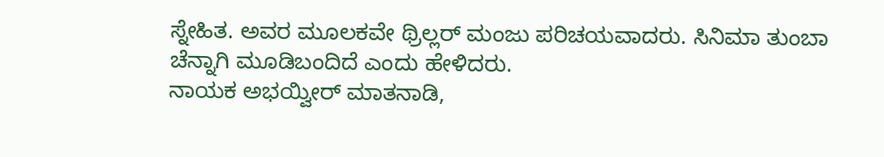ಸ್ನೇಹಿತ. ಅವರ ಮೂಲಕವೇ ಥ್ರಿಲ್ಲರ್ ಮಂಜು ಪರಿಚಯವಾದರು. ಸಿನಿಮಾ ತುಂಬಾ ಚೆನ್ನಾಗಿ ಮೂಡಿಬಂದಿದೆ ಎಂದು ಹೇಳಿದರು.
ನಾಯಕ ಅಭಯ್ವೀರ್ ಮಾತನಾಡಿ,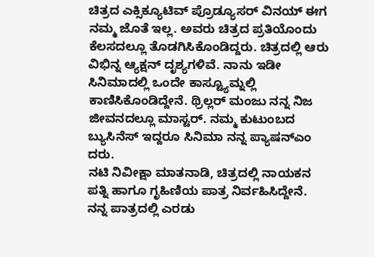ಚಿತ್ರದ ಎಕ್ಸಿಕ್ಯೂಟಿವ್ ಪ್ರೊಡ್ಯೂಸರ್ ವಿನಯ್ ಈಗ ನಮ್ಮ ಜೊತೆ ಇಲ್ಲ. ಅವರು ಚಿತ್ರದ ಪ್ರತಿಯೊಂದು ಕೆಲಸದಲ್ಲೂ ತೊಡಗಿಸಿಕೊಂಡಿದ್ದರು. ಚಿತ್ರದಲ್ಲಿ ಆರು ವಿಭಿನ್ನ ಆ್ಯಕ್ಷನ್ ದೃಶ್ಯಗಳಿವೆ. ನಾನು ಇಡೀ ಸಿನಿಮಾದಲ್ಲಿ ಒಂದೇ ಕಾಸ್ಟ್ಯೂಮ್ನಲ್ಲಿ ಕಾಣಿಸಿಕೊಂಡಿದ್ದೇನೆ. ಥ್ರಿಲ್ಲರ್ ಮಂಜು ನನ್ನ ನಿಜ ಜೀವನದಲ್ಲೂ ಮಾಸ್ಟರ್. ನಮ್ಮ ಕುಟುಂಬದ ಬ್ಯುಸಿನೆಸ್ ಇದ್ದರೂ ಸಿನಿಮಾ ನನ್ನ ಪ್ಯಾಷನ್ಎಂ ದರು.
ನಟಿ ನಿವೀಕ್ಷಾ ಮಾತನಾಡಿ, ಚಿತ್ರದಲ್ಲಿ ನಾಯಕನ ಪತ್ನಿ ಹಾಗೂ ಗೃಹಿಣಿಯ ಪಾತ್ರ ನಿರ್ವಹಿಸಿದ್ದೇನೆ. ನನ್ನ ಪಾತ್ರದಲ್ಲಿ ಎರಡು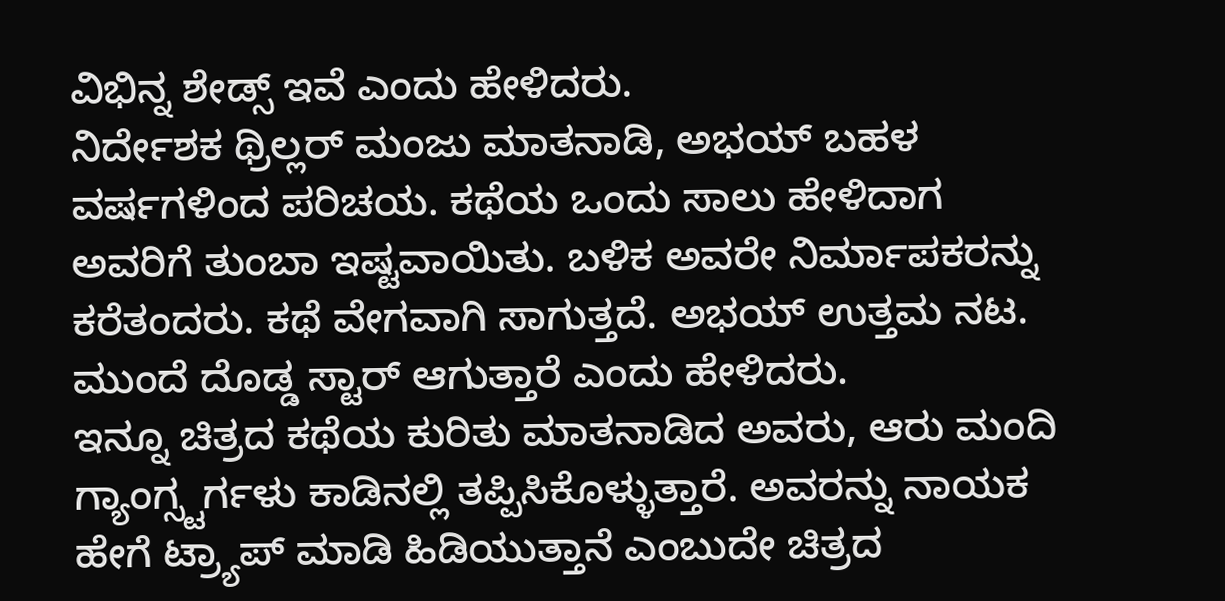ವಿಭಿನ್ನ ಶೇಡ್ಸ್ ಇವೆ ಎಂದು ಹೇಳಿದರು.
ನಿರ್ದೇಶಕ ಥ್ರಿಲ್ಲರ್ ಮಂಜು ಮಾತನಾಡಿ, ಅಭಯ್ ಬಹಳ ವರ್ಷಗಳಿಂದ ಪರಿಚಯ. ಕಥೆಯ ಒಂದು ಸಾಲು ಹೇಳಿದಾಗ ಅವರಿಗೆ ತುಂಬಾ ಇಷ್ಟವಾಯಿತು. ಬಳಿಕ ಅವರೇ ನಿರ್ಮಾಪಕರನ್ನು ಕರೆತಂದರು. ಕಥೆ ವೇಗವಾಗಿ ಸಾಗುತ್ತದೆ. ಅಭಯ್ ಉತ್ತಮ ನಟ. ಮುಂದೆ ದೊಡ್ಡ ಸ್ಟಾರ್ ಆಗುತ್ತಾರೆ ಎಂದು ಹೇಳಿದರು.
ಇನ್ನೂ ಚಿತ್ರದ ಕಥೆಯ ಕುರಿತು ಮಾತನಾಡಿದ ಅವರು, ಆರು ಮಂದಿ ಗ್ಯಾಂಗ್ಸ್ಟರ್ಗಳು ಕಾಡಿನಲ್ಲಿ ತಪ್ಪಿಸಿಕೊಳ್ಳುತ್ತಾರೆ. ಅವರನ್ನು ನಾಯಕ ಹೇಗೆ ಟ್ರ್ಯಾಪ್ ಮಾಡಿ ಹಿಡಿಯುತ್ತಾನೆ ಎಂಬುದೇ ಚಿತ್ರದ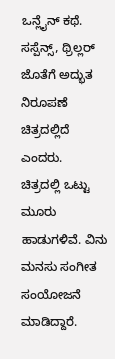ಒನ್ಲೈನ್ ಕಥೆ. ಸಸ್ಪೆನ್ಸ್, ಥ್ರಿಲ್ಲರ್ ಜೊತೆಗೆ ಅದ್ಭುತ ನಿರೂಪಣೆ ಚಿತ್ರದಲ್ಲಿದೆ ಎಂದರು.
ಚಿತ್ರದಲ್ಲಿ ಒಟ್ಟು ಮೂರು ಹಾಡುಗಳಿವೆ. ವಿನು ಮನಸು ಸಂಗೀತ ಸಂಯೋಜನೆ ಮಾಡಿದ್ದಾರೆ.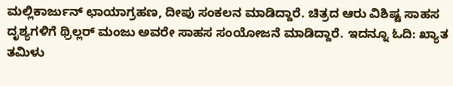ಮಲ್ಲಿಕಾರ್ಜುನ್ ಛಾಯಾಗ್ರಹಣ, ದೀಪು ಸಂಕಲನ ಮಾಡಿದ್ದಾರೆ. ಚಿತ್ರದ ಆರು ವಿಶಿಷ್ಟ ಸಾಹಸ ದೃಶ್ಯಗಳಿಗೆ ಥ್ರಿಲ್ಲರ್ ಮಂಜು ಅವರೇ ಸಾಹಸ ಸಂಯೋಜನೆ ಮಾಡಿದ್ದಾರೆ. ಇದನ್ನೂ ಓದಿ: ಖ್ಯಾತ ತಮಿಳು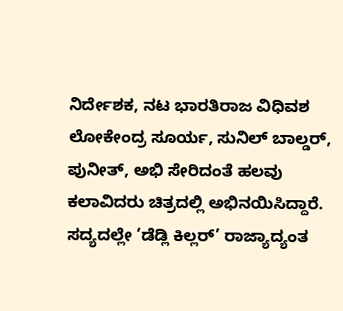ನಿರ್ದೇಶಕ, ನಟ ಭಾರತಿರಾಜ ವಿಧಿವಶ
ಲೋಕೇಂದ್ರ ಸೂರ್ಯ, ಸುನಿಲ್ ಬಾಲ್ಡರ್, ಪುನೀತ್, ಅಭಿ ಸೇರಿದಂತೆ ಹಲವು ಕಲಾವಿದರು ಚಿತ್ರದಲ್ಲಿ ಅಭಿನಯಿಸಿದ್ದಾರೆ. ಸದ್ಯದಲ್ಲೇ ‘ಡೆಡ್ಲಿ ಕಿಲ್ಲರ್’ ರಾಜ್ಯಾದ್ಯಂತ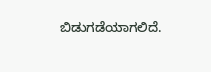ಬಿಡುಗಡೆಯಾಗಲಿದೆ.